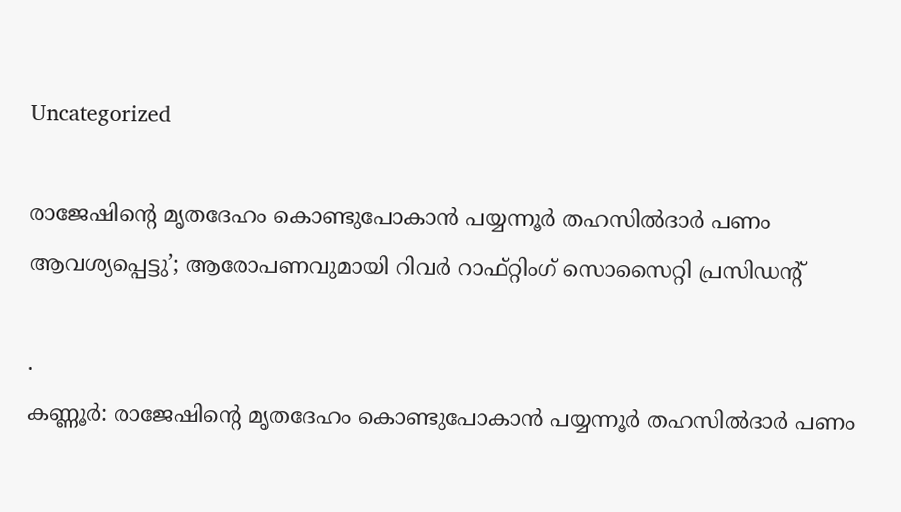Uncategorized

രാജേഷിന്‍റെ മൃതദേഹം കൊണ്ടുപോകാൻ പയ്യന്നൂർ തഹസിൽദാർ പണം ആവശ്യപ്പെട്ടു’; ആരോപണവുമായി റിവർ റാഫ്റ്റിംഗ് സൊസൈറ്റി പ്രസിഡന്‍റ്

.
കണ്ണൂർ: രാജേഷിന്‍റെ മൃതദേഹം കൊണ്ടുപോകാൻ പയ്യന്നൂർ തഹസിൽദാർ പണം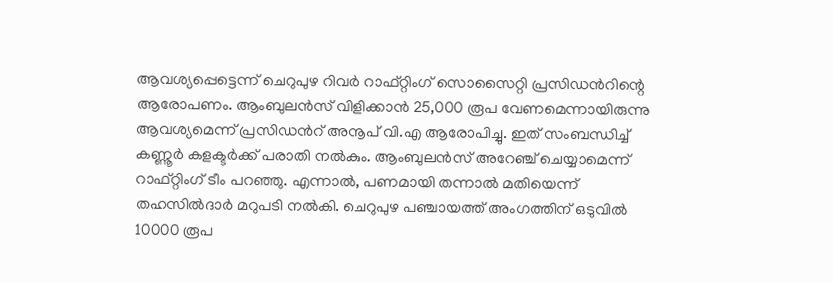ആവശ്യപ്പെട്ടെന്ന് ചെറുപുഴ റിവർ റാഫ്റ്റിംഗ് സൊസൈറ്റി പ്രസിഡന്‍റിന്റെ ആരോപണം. ആംബുലൻസ് വിളിക്കാൻ 25,000 രൂപ വേണമെന്നായിരുന്നു ആവശ്യമെന്ന് പ്രസിഡന്‍റ് അനൂപ് വി.എ ആരോപിച്ചു. ഇത് സംബന്ധിച്ച് കണ്ണൂർ കളക്ടർക്ക് പരാതി നൽകും. ആംബുലൻസ് അറേഞ്ച് ചെയ്യാമെന്ന് റാഫ്റ്റിംഗ് ടീം പറഞ്ഞു. എന്നാൽ, പണമായി തന്നാൽ മതിയെന്ന് തഹസിൽദാർ മറുപടി നൽകി. ചെറുപുഴ പഞ്ചായത്ത് അംഗത്തിന് ഒടുവിൽ 10000 രൂപ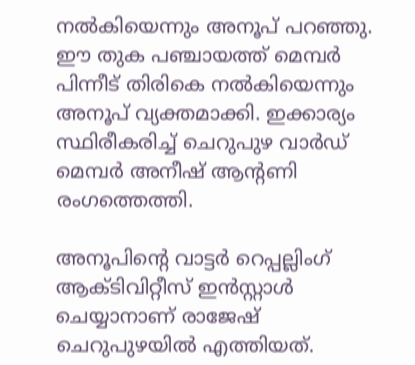നൽകിയെന്നും അനൂപ് പറഞ്ഞു. ഈ തുക പഞ്ചായത്ത് മെമ്പർ പിന്നീട് തിരികെ നൽകിയെന്നും അനൂപ് വ്യക്തമാക്കി. ഇക്കാര്യം സ്ഥിരീകരിച്ച് ചെറുപുഴ വാർഡ് മെമ്പർ അനീഷ് ആന്‍റണി രംഗത്തെത്തി.

അനൂപിന്‍റെ വാട്ടർ റെപ്പല്ലിംഗ് ആക്ടിവിറ്റീസ് ഇൻസ്റ്റാൾ ചെയ്യാനാണ് രാജേഷ് ചെറുപുഴയിൽ എത്തിയത്.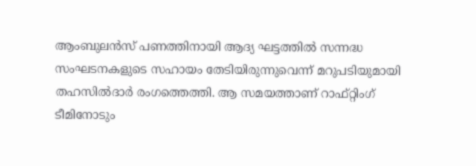ആംബുലൻസ് പണത്തിനായി ആദ്യ ഘട്ടത്തിൽ സന്നദ്ധ സംഘടനകളുടെ സഹായം തേടിയിരുന്നുവെന്ന് മറുപടിയുമായി തഹസിൽദാർ രംഗത്തെത്തി. ആ സമയത്താണ് റാഫ്റ്റിംഗ് ടീമിനോടും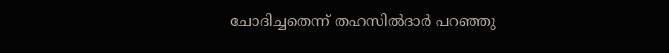ചോദിച്ചതെന്ന് തഹസിൽദാർ പറഞ്ഞു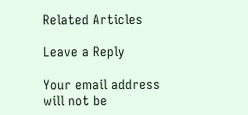Related Articles

Leave a Reply

Your email address will not be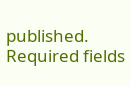published. Required fields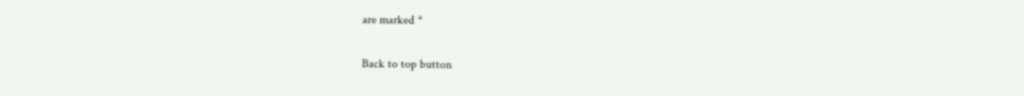are marked *

Back to top button